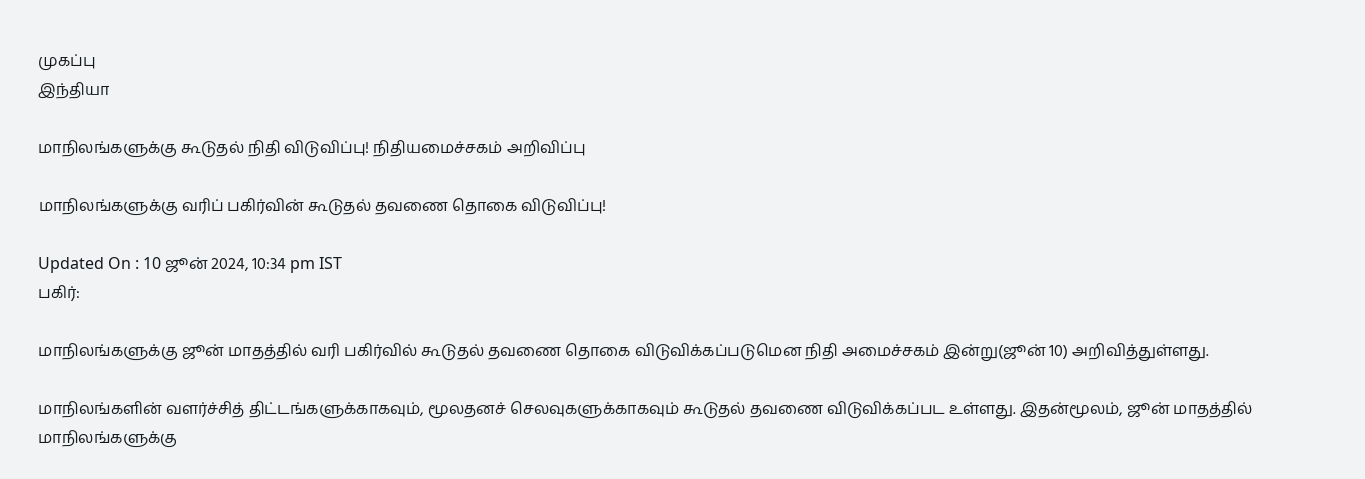முகப்பு
இந்தியா

மாநிலங்களுக்கு கூடுதல் நிதி விடுவிப்பு! நிதியமைச்சகம் அறிவிப்பு

மாநிலங்களுக்கு வரிப் பகிர்வின் கூடுதல் தவணை தொகை விடுவிப்பு!

Updated On : 10 ஜூன் 2024, 10:34 pm IST
பகிர்:

மாநிலங்களுக்கு ஜூன் மாதத்தில் வரி பகிர்வில் கூடுதல் தவணை தொகை விடுவிக்கப்படுமென நிதி அமைச்சகம் இன்று(ஜூன் 10) அறிவித்துள்ளது.

மாநிலங்களின் வளர்ச்சித் திட்டங்களுக்காகவும், மூலதனச் செலவுகளுக்காகவும் கூடுதல் தவணை விடுவிக்கப்பட உள்ளது. இதன்மூலம், ஜூன் மாதத்தில் மாநிலங்களுக்கு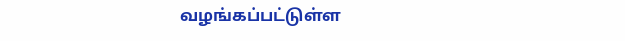வழங்கப்பட்டுள்ள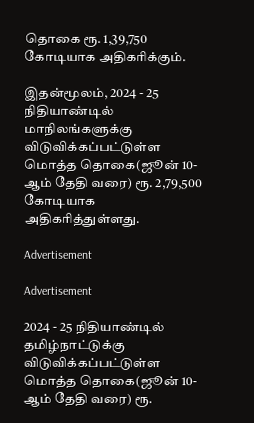தொகை ரூ. 1,39,750 கோடியாக அதிகரிக்கும்.

இதன்மூலம், 2024 - 25 நிதியாண்டில் மாநிலங்களுக்கு விடுவிக்கப்பட்டுள்ள மொத்த தொகை(ஜூன் 10-ஆம் தேதி வரை) ரூ. 2,79,500 கோடியாக அதிகரித்துள்ளது.

Advertisement

Advertisement

2024 - 25 நிதியாண்டில் தமிழ்நாட்டுக்கு விடுவிக்கப்பட்டுள்ள மொத்த தொகை(ஜூன் 10-ஆம் தேதி வரை) ரூ.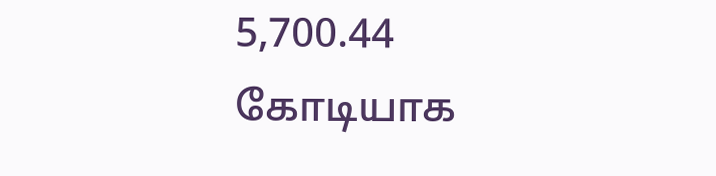5,700.44 கோடியாக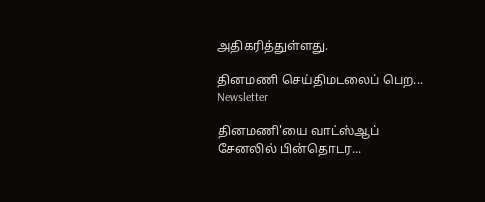அதிகரித்துள்ளது.

தினமணி செய்திமடலைப் பெற... Newsletter

தினமணி'யை வாட்ஸ்ஆப் சேனலில் பின்தொடர...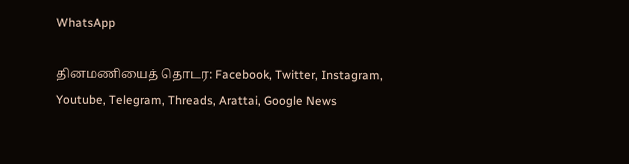WhatsApp

தினமணியைத் தொடர: Facebook, Twitter, Instagram, Youtube, Telegram, Threads, Arattai, Google News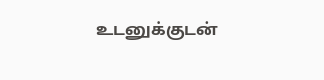உடனுக்குடன்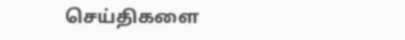செய்திகளை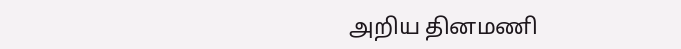அறிய தினமணி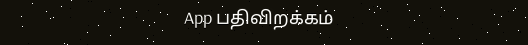App பதிவிறக்கம்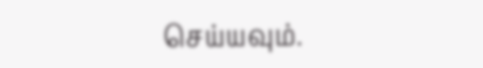செய்யவும்.